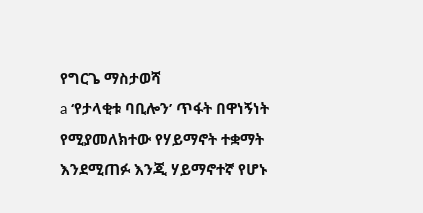የግርጌ ማስታወሻ
a ‘የታላቂቱ ባቢሎን’ ጥፋት በዋነኝነት የሚያመለክተው የሃይማኖት ተቋማት እንደሚጠፉ እንጂ ሃይማኖተኛ የሆኑ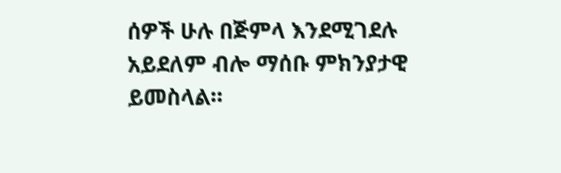ሰዎች ሁሉ በጅምላ እንደሚገደሉ አይደለም ብሎ ማሰቡ ምክንያታዊ ይመስላል።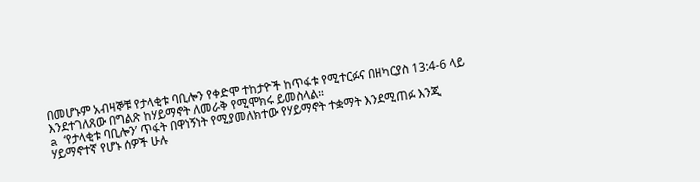በመሆኑም አብዛኞቹ የታላቂቱ ባቢሎን የቀድሞ ተከታዮች ከጥፋቱ የሚተርፉና በዘካርያስ 13:4-6 ላይ እንደተገለጸው በግልጽ ከሃይማኖት ለመራቅ የሚሞክሩ ይመስላል።
a ‘የታላቂቱ ባቢሎን’ ጥፋት በዋነኝነት የሚያመለክተው የሃይማኖት ተቋማት እንደሚጠፉ እንጂ ሃይማኖተኛ የሆኑ ሰዎች ሁሉ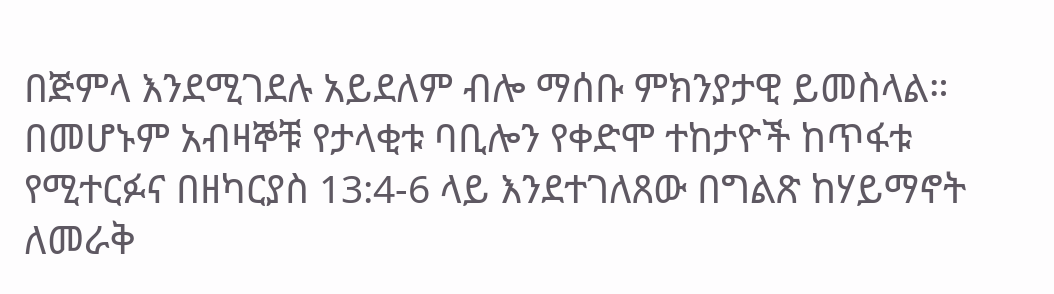በጅምላ እንደሚገደሉ አይደለም ብሎ ማሰቡ ምክንያታዊ ይመስላል። በመሆኑም አብዛኞቹ የታላቂቱ ባቢሎን የቀድሞ ተከታዮች ከጥፋቱ የሚተርፉና በዘካርያስ 13:4-6 ላይ እንደተገለጸው በግልጽ ከሃይማኖት ለመራቅ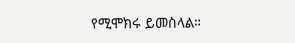የሚሞክሩ ይመስላል።